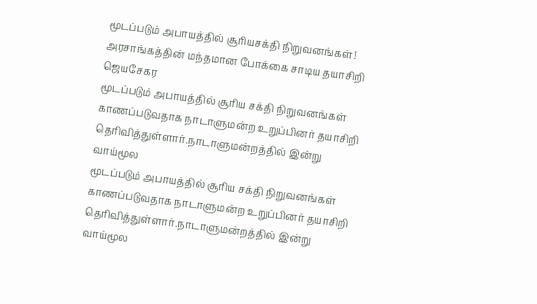மூடப்படும் அபாயத்தில் சூரியசக்தி நிறுவனங்கள்! அரசாங்கத்தின் மந்தமான போக்கை சாடிய தயாசிறி ஜெயசேகர
மூடப்படும் அபாயத்தில் சூரிய சக்தி நிறுவனங்கள் காணப்படுவதாக நாடாளுமன்ற உறுப்பினர் தயாசிறி தெரிவித்துள்ளார்.நாடாளுமன்றத்தில் இன்று வாய்மூல
மூடப்படும் அபாயத்தில் சூரிய சக்தி நிறுவனங்கள் காணப்படுவதாக நாடாளுமன்ற உறுப்பினர் தயாசிறி தெரிவித்துள்ளார்.நாடாளுமன்றத்தில் இன்று வாய்மூல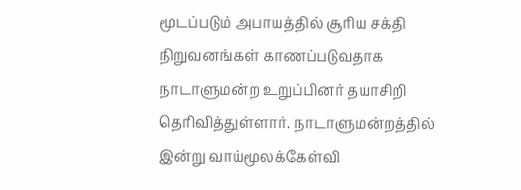மூடப்படும் அபாயத்தில் சூரிய சக்தி நிறுவனங்கள் காணப்படுவதாக நாடாளுமன்ற உறுப்பினர் தயாசிறி தெரிவித்துள்ளார். நாடாளுமன்றத்தில் இன்று வாய்மூலக்கேள்வி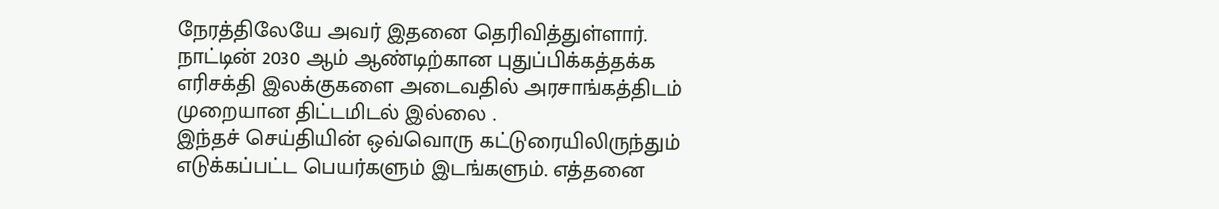நேரத்திலேயே அவர் இதனை தெரிவித்துள்ளார். நாட்டின் 2030 ஆம் ஆண்டிற்கான புதுப்பிக்கத்தக்க எரிசக்தி இலக்குகளை அடைவதில் அரசாங்கத்திடம் முறையான திட்டமிடல் இல்லை .
இந்தச் செய்தியின் ஒவ்வொரு கட்டுரையிலிருந்தும் எடுக்கப்பட்ட பெயர்களும் இடங்களும். எத்தனை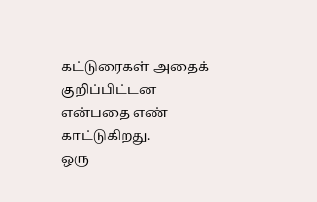கட்டுரைகள் அதைக் குறிப்பிட்டன என்பதை எண் காட்டுகிறது.
ஒரு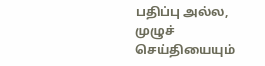பதிப்பு அல்ல, முழுச் செய்தியையும்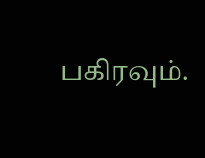பகிரவும்.